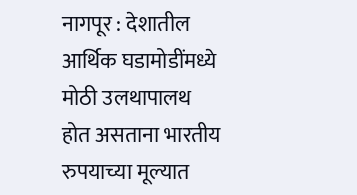नागपूर : देशातील आर्थिक घडामोडींमध्ये मोठी उलथापालथ होत असताना भारतीय रुपयाच्या मूल्यात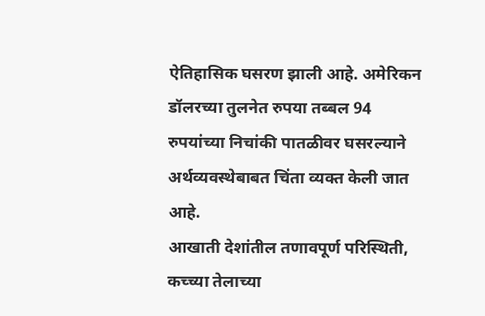ऐतिहासिक घसरण झाली आहे. अमेरिकन डॉलरच्या तुलनेत रुपया तब्बल 94 रुपयांच्या निचांकी पातळीवर घसरल्याने अर्थव्यवस्थेबाबत चिंता व्यक्त केली जात आहे.
आखाती देशांतील तणावपूर्ण परिस्थिती, कच्च्या तेलाच्या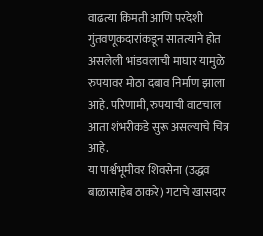वाढत्या किमती आणि परदेशी गुंतवणूकदारांकडून सातत्याने होत असलेली भांडवलाची माघार यामुळे रुपयावर मोठा दबाव निर्माण झाला आहे. परिणामी, रुपयाची वाटचाल आता शंभरीकडे सुरू असल्याचे चित्र आहे.
या पार्श्वभूमीवर शिवसेना (उद्धव बाळासाहेब ठाकरे) गटाचे खासदार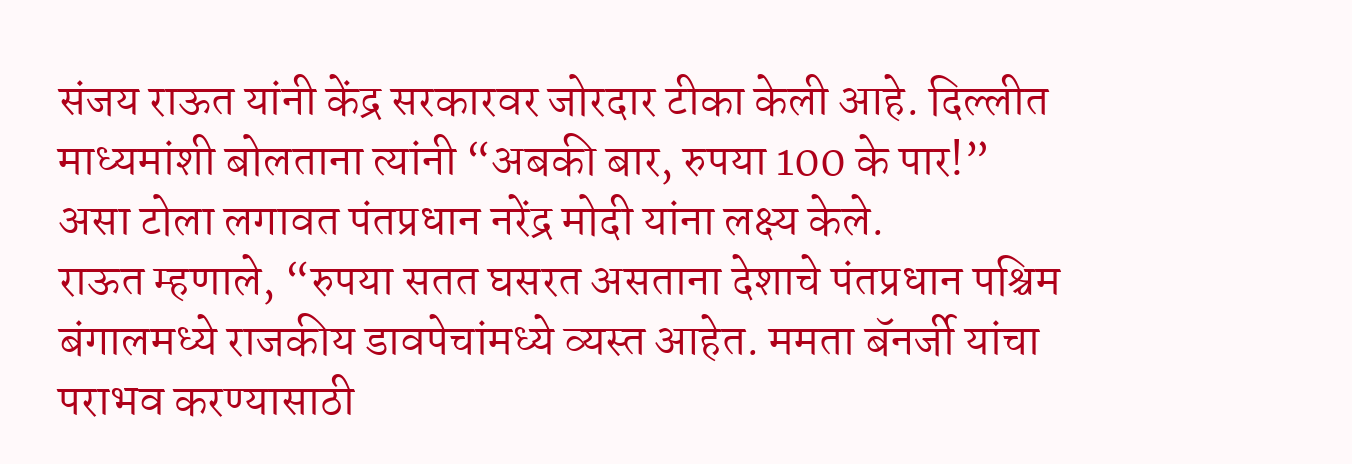संजय राऊत यांनी केंद्र सरकारवर जोरदार टीका केली आहे. दिल्लीत माध्यमांशी बोलताना त्यांनी “अबकी बार, रुपया 100 के पार!” असा टोला लगावत पंतप्रधान नरेंद्र मोदी यांना लक्ष्य केले.
राऊत म्हणाले, “रुपया सतत घसरत असताना देशाचे पंतप्रधान पश्चिम बंगालमध्ये राजकीय डावपेचांमध्ये व्यस्त आहेत. ममता बॅनर्जी यांचा पराभव करण्यासाठी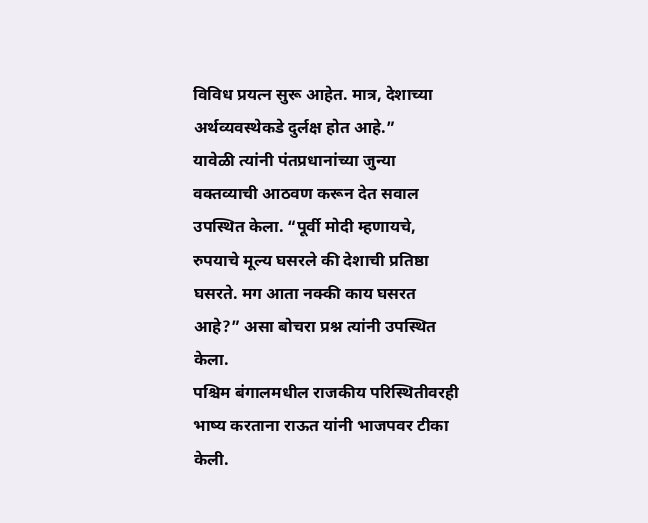विविध प्रयत्न सुरू आहेत. मात्र, देशाच्या अर्थव्यवस्थेकडे दुर्लक्ष होत आहे.”
यावेळी त्यांनी पंतप्रधानांच्या जुन्या वक्तव्याची आठवण करून देत सवाल उपस्थित केला. “पूर्वी मोदी म्हणायचे, रुपयाचे मूल्य घसरले की देशाची प्रतिष्ठा घसरते. मग आता नक्की काय घसरत आहे?” असा बोचरा प्रश्न त्यांनी उपस्थित केला.
पश्चिम बंगालमधील राजकीय परिस्थितीवरही भाष्य करताना राऊत यांनी भाजपवर टीका केली.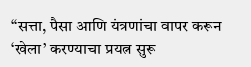“सत्ता, पैसा आणि यंत्रणांचा वापर करून ‘खेला’ करण्याचा प्रयत्न सुरू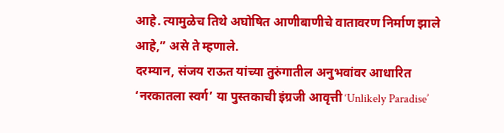आहे. त्यामुळेच तिथे अघोषित आणीबाणीचे वातावरण निर्माण झाले आहे,” असे ते म्हणाले.
दरम्यान, संजय राऊत यांच्या तुरुंगातील अनुभवांवर आधारित ‘नरकातला स्वर्ग’ या पुस्तकाची इंग्रजी आवृत्ती ‘Unlikely Paradise’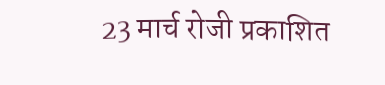23 मार्च रोजी प्रकाशित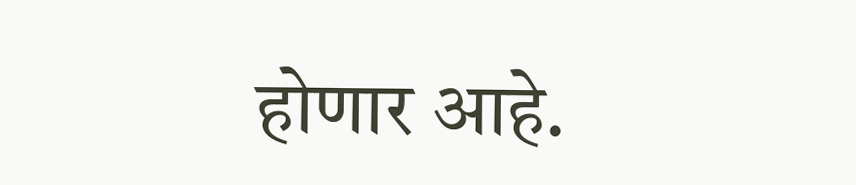होणार आहे.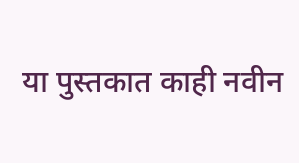या पुस्तकात काही नवीन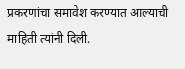प्रकरणांचा समावेश करण्यात आल्याची माहिती त्यांनी दिली.